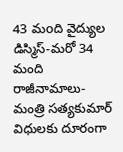43 మoది వైద్యుల డిస్మిస్-మరో 34 మంది రాజీనామాలు-మంత్రి సత్యకుమార్
విధులకు దూరంగా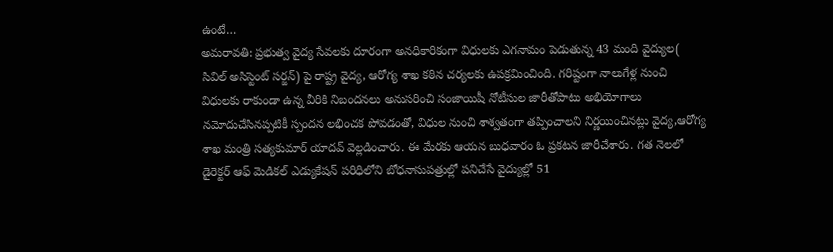ఉంటే…
అమరావతి: ప్రభుత్వ వైద్య సేవలకు దూరంగా అనధికారికంగా విధులకు ఎగనామం పెడుతున్న 43 మంది వైద్యుల( సివిల్ అసిస్టెంట్ సర్జన్) పై రాష్ట్ర వైద్య, ఆరోగ్య శాఖ కఠిన చర్యలకు ఉపక్రమించింది. గరిష్టంగా నాలుగేళ్ల నుంచి విధులకు రాకుండా ఉన్న వీరికి నిబందనలు అనుసరించి సంజాయిషీ నోటీసుల జారీతోపాటు అభియోగాలు నమోదుచేసినప్పటికీ స్పందన లభించక పోవడంతో, విధుల నుంచి శాశ్వతంగా తప్పించాలని నిర్ణయించినట్లు వైద్య,ఆరోగ్య శాఖ మంత్రి సత్యకుమార్ యాదవ్ వెల్లడించారు. ఈ మేరకు ఆయన బుధవారం ఓ ప్రకటన జారీచేశారు. గత నెలలో డైరెక్టర్ ఆఫ్ మెడికల్ ఎడ్యుకేషన్ పరిధిలోని బోధనాసుపత్రుల్లో పనిచేసే వైద్యుల్లో 51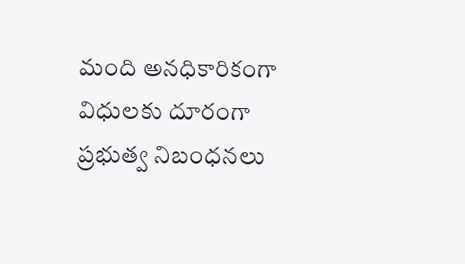మంది అనధికారికంగా విధులకు దూరంగా ప్రభుత్వ నిబంధనలు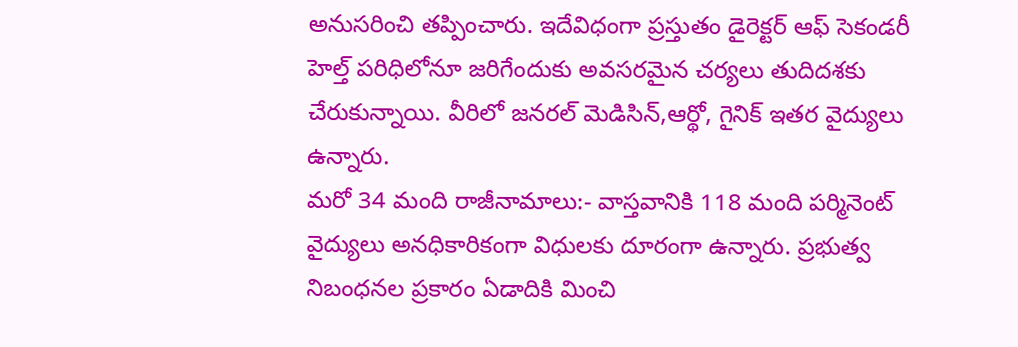అనుసరించి తప్పించారు. ఇదేవిధంగా ప్రస్తుతం డైరెక్టర్ ఆఫ్ సెకండరీ హెల్త్ పరిధిలోనూ జరిగేందుకు అవసరమైన చర్యలు తుదిదశకు చేరుకున్నాయి. వీరిలో జనరల్ మెడిసిన్,ఆర్థో, గైనిక్ ఇతర వైద్యులు ఉన్నారు.
మరో 34 మంది రాజీనామాలు:- వాస్తవానికి 118 మంది పర్మినెంట్ వైద్యులు అనధికారికంగా విధులకు దూరంగా ఉన్నారు. ప్రభుత్వ నిబంధనల ప్రకారం ఏడాదికి మించి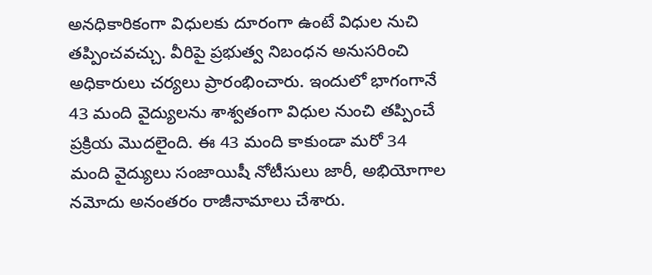అనధికారికంగా విధులకు దూరంగా ఉంటే విధుల నుచి తప్పించవచ్చు. వీరిపై ప్రభుత్వ నిబంధన అనుసరించి అధికారులు చర్యలు ప్రారంభించారు. ఇందులో భాగంగానే 43 మంది వైద్యులను శాశ్వతంగా విధుల నుంచి తప్పించే ప్రక్రియ మొదలైంది. ఈ 43 మంది కాకుండా మరో 34 మంది వైద్యులు సంజాయిషీ నోటీసులు జారీ, అభియోగాల నమోదు అనంతరం రాజీనామాలు చేశారు.